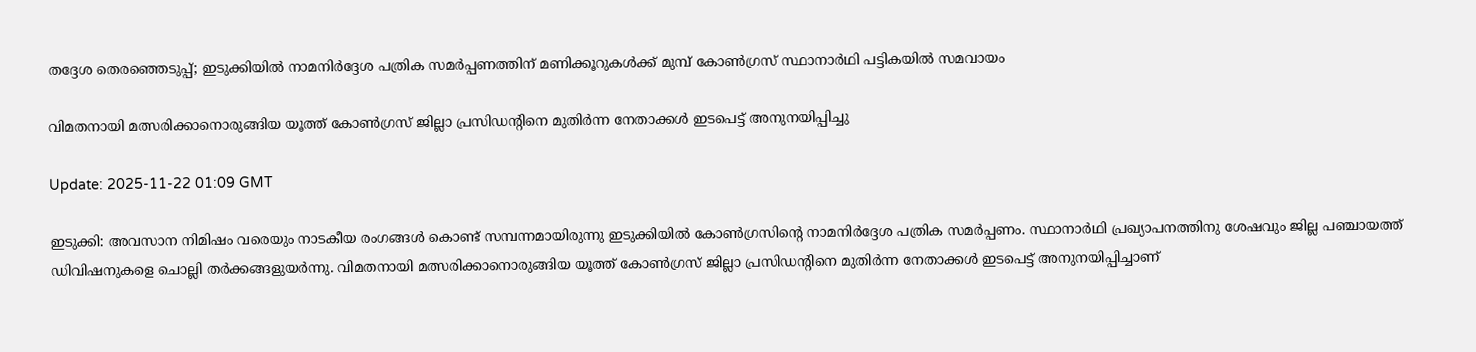തദ്ദേശ തെരഞ്ഞെടുപ്പ്; ഇടുക്കിയിൽ നാമനിർദ്ദേശ പത്രിക സമർപ്പണത്തിന് മണിക്കൂറുകൾക്ക് മുമ്പ് കോൺഗ്രസ് സ്ഥാനാർഥി പട്ടികയിൽ സമവായം

വിമതനായി മത്സരിക്കാനൊരുങ്ങിയ യൂത്ത് കോൺഗ്രസ് ജില്ലാ പ്രസിഡൻ്റിനെ മുതിർന്ന നേതാക്കൾ ഇടപെട്ട് അനുനയിപ്പിച്ചു

Update: 2025-11-22 01:09 GMT

ഇടുക്കി: അവസാന നിമിഷം വരെയും നാടകീയ രംഗങ്ങൾ കൊണ്ട് സമ്പന്നമായിരുന്നു ഇടുക്കിയിൽ കോൺഗ്രസിന്റെ നാമനിർദ്ദേശ പത്രിക സമർപ്പണം. സ്ഥാനാർഥി പ്രഖ്യാപനത്തിനു ശേഷവും ജില്ല പഞ്ചായത്ത് ഡിവിഷനുകളെ ചൊല്ലി തർക്കങ്ങളുയർന്നു. വിമതനായി മത്സരിക്കാനൊരുങ്ങിയ യൂത്ത് കോൺഗ്രസ് ജില്ലാ പ്രസിഡന്റിനെ മുതിർന്ന നേതാക്കൾ ഇടപെട്ട് അനുനയിപ്പിച്ചാണ്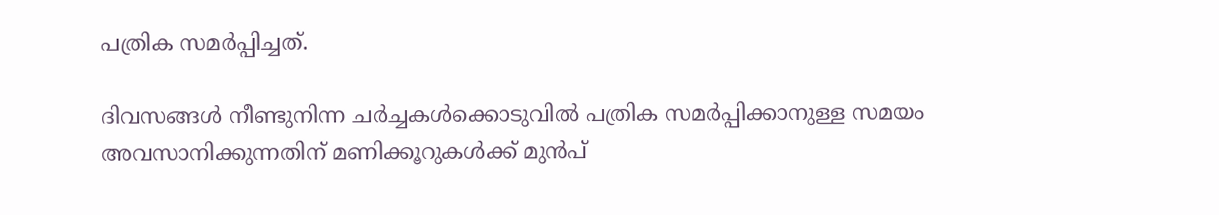പത്രിക സമർപ്പിച്ചത്.

ദിവസങ്ങൾ നീണ്ടുനിന്ന ചർച്ചകൾക്കൊടുവിൽ പത്രിക സമർപ്പിക്കാനുള്ള സമയം അവസാനിക്കുന്നതിന് മണിക്കൂറുകൾക്ക് മുൻപ്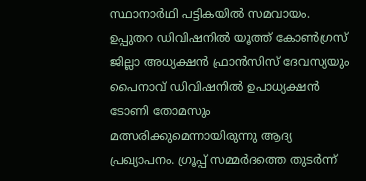സ്ഥാനാർഥി പട്ടികയിൽ സമവായം. ഉപ്പുതറ ഡിവിഷനിൽ യൂത്ത് കോൺഗ്രസ് ജില്ലാ അധ്യക്ഷൻ ഫ്രാൻസിസ് ദേവസ്യയും പൈനാവ് ഡിവിഷനിൽ ഉപാധ്യക്ഷൻ ടോണി തോമസും മത്സരിക്കുമെന്നായിരുന്നു ആദ്യ പ്രഖ്യാപനം. ഗ്രൂപ്പ് സമ്മർദത്തെ തുടർന്ന്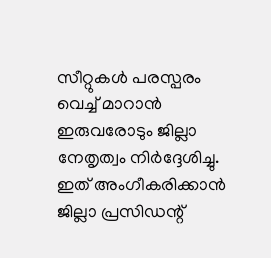സീറ്റുകൾ പരസ്പരം വെച്ച് മാറാൻ ഇരുവരോടും ജില്ലാ നേതൃത്വം നിർദ്ദേശിച്ചു. ഇത് അംഗീകരിക്കാൻ ജില്ലാ പ്രസിഡന്റ്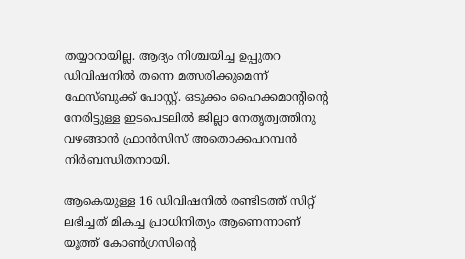തയ്യാറായില്ല. ആദ്യം നിശ്ചയിച്ച ഉപ്പുതറ ഡിവിഷനിൽ തന്നെ മത്സരിക്കുമെന്ന് ഫേസ്ബുക്ക് പോസ്റ്റ്. ഒടുക്കം ഹൈക്കമാന്റിന്റെ നേരിട്ടുള്ള ഇടപെടലിൽ ജില്ലാ നേതൃത്വത്തിനു വഴങ്ങാൻ ഫ്രാൻസിസ് അതൊക്കപറമ്പൻ നിർബന്ധിതനായി.

ആകെയുള്ള 16 ഡിവിഷനിൽ രണ്ടിടത്ത് സിറ്റ് ലഭിച്ചത് മികച്ച പ്രാധിനിത്യം ആണെന്നാണ് യൂത്ത് കോൺഗ്രസിന്റെ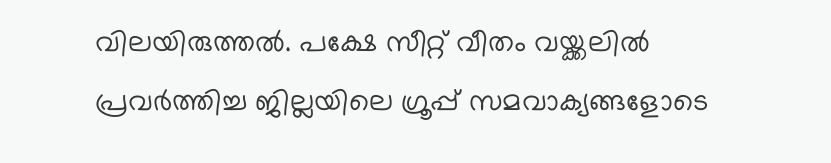വിലയിരുത്തൽ. പക്ഷേ സീറ്റ് വീതം വയ്ക്കലിൽ പ്രവർത്തിച്ച ജില്ലയിലെ ഗ്രൂപ്പ് സമവാക്യങ്ങളോടെ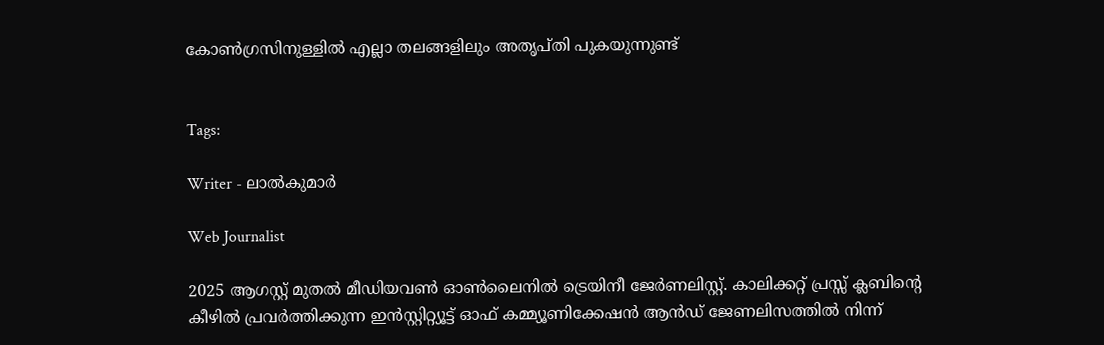കോൺഗ്രസിനുള്ളിൽ എല്ലാ തലങ്ങളിലും അതൃപ്തി പുകയുന്നുണ്ട്


Tags:

Writer - ലാൽകുമാർ

Web Journalist

2025 ആഗസ്റ്റ് മുതൽ മീഡിയവൺ ഓൺലൈനിൽ ട്രെയിനീ ജേർണലിസ്റ്റ്. കാലിക്കറ്റ് പ്രസ്സ് ക്ലബിന്റെ കീഴില്‍ പ്രവര്‍ത്തിക്കുന്ന ഇന്‍സ്റ്റിറ്റ്യൂട്ട് ഓഫ് കമ്മ്യൂണിക്കേഷന്‍ ആന്‍ഡ് ജേണലിസത്തിൽ നിന്ന്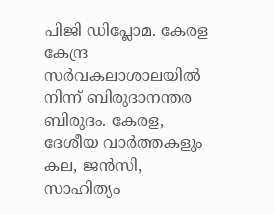പിജി ഡിപ്ലോമ. കേരള കേന്ദ്ര സർവകലാശാലയിൽ നിന്ന് ബിരുദാനന്തര ബിരുദം. കേരള, ദേശീയ വാർത്തകളും കല, ജൻസി, സാഹിത്യം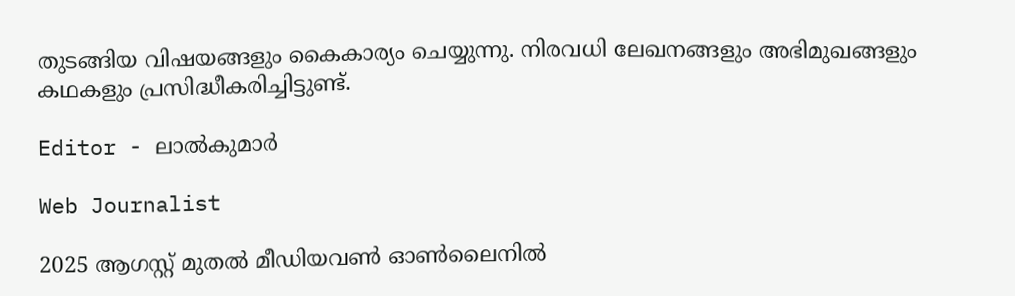തുടങ്ങിയ വിഷയങ്ങളും കൈകാര്യം ചെയ്യുന്നു. നിരവധി ലേഖനങ്ങളും അഭിമുഖങ്ങളും കഥകളും പ്രസിദ്ധീകരിച്ചിട്ടുണ്ട്.

Editor - ലാൽകുമാർ

Web Journalist

2025 ആഗസ്റ്റ് മുതൽ മീഡിയവൺ ഓൺലൈനിൽ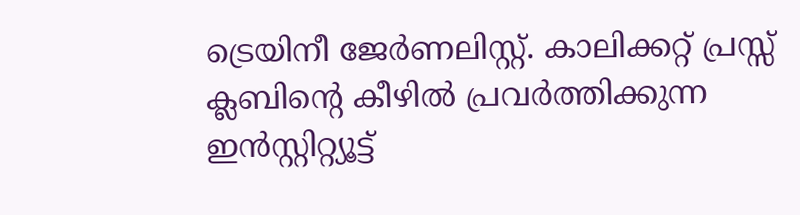ട്രെയിനീ ജേർണലിസ്റ്റ്. കാലിക്കറ്റ് പ്രസ്സ് ക്ലബിന്റെ കീഴില്‍ പ്രവര്‍ത്തിക്കുന്ന ഇന്‍സ്റ്റിറ്റ്യൂട്ട്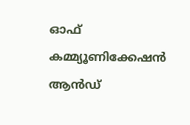ഓഫ് കമ്മ്യൂണിക്കേഷന്‍ ആന്‍ഡ്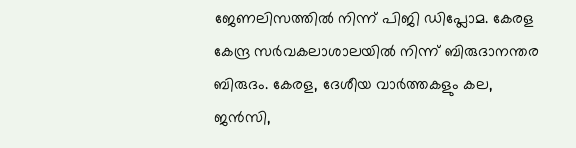ജേണലിസത്തിൽ നിന്ന് പിജി ഡിപ്ലോമ. കേരള കേന്ദ്ര സർവകലാശാലയിൽ നിന്ന് ബിരുദാനന്തര ബിരുദം. കേരള, ദേശീയ വാർത്തകളും കല, ജൻസി,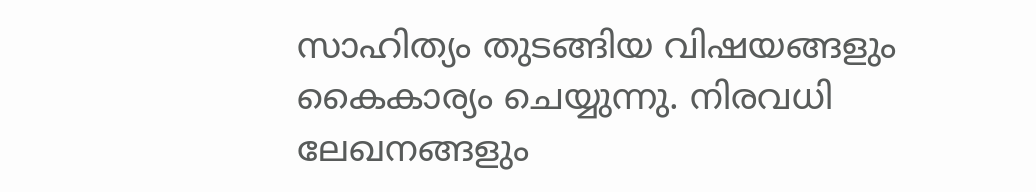സാഹിത്യം തുടങ്ങിയ വിഷയങ്ങളും കൈകാര്യം ചെയ്യുന്നു. നിരവധി ലേഖനങ്ങളും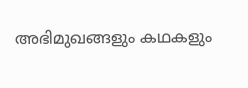അഭിമുഖങ്ങളും കഥകളും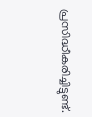പ്രസിദ്ധീകരിച്ചിട്ടുണ്ട്.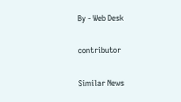By - Web Desk

contributor

Similar News